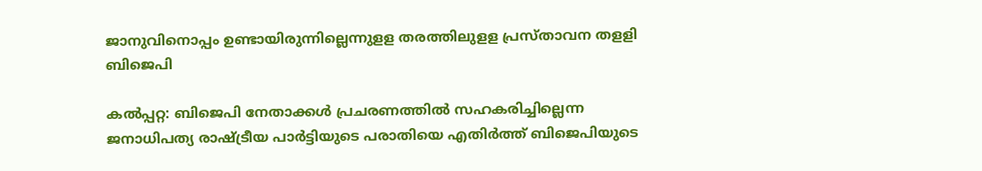ജാനുവിനൊപ്പം ഉണ്ടായിരുന്നില്ലെന്നുളള തരത്തിലുളള പ്രസ്താവന തളളി ബിജെപി

കല്‍പ്പറ്റ: ബിജെപി നേതാക്കള്‍ പ്രചരണത്തില്‍ സഹകരിച്ചില്ലെന്ന ജനാധിപത്യ രാഷ്ട്രീയ പാര്‍ട്ടിയുടെ പരാതിയെ എതിര്‍ത്ത് ബിജെപിയുടെ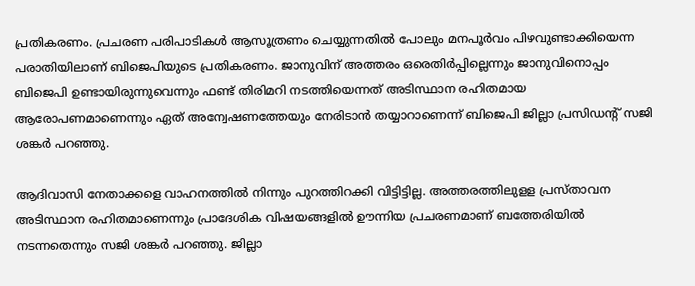പ്രതികരണം. പ്രചരണ പരിപാടികള്‍ ആസൂത്രണം ചെയ്യുന്നതില്‍ പോലും മനപൂര്‍വം പിഴവുണ്ടാക്കിയെന്ന പരാതിയിലാണ് ബിജെപിയുടെ പ്രതികരണം. ജാനുവിന് അത്തരം ഒരെതിര്‍പ്പില്ലെന്നും ജാനുവിനൊപ്പം ബിജെപി ഉണ്ടായിരുന്നുവെന്നും ഫണ്ട് തിരിമറി നടത്തിയെന്നത് അടിസ്ഥാന രഹിതമായ ആരോപണമാണെന്നും ഏത് അന്വേഷണത്തേയും നേരിടാന്‍ തയ്യാറാണെന്ന് ബിജെപി ജില്ലാ പ്രസിഡന്റ് സജി ശങ്കര്‍ പറഞ്ഞു.

ആദിവാസി നേതാക്കളെ വാഹനത്തില്‍ നിന്നും പുറത്തിറക്കി വിട്ടിട്ടില്ല. അത്തരത്തിലുളള പ്രസ്താവന അടിസ്ഥാന രഹിതമാണെന്നും പ്രാദേശിക വിഷയങ്ങളില്‍ ഊന്നിയ പ്രചരണമാണ് ബത്തേരിയില്‍ നടന്നതെന്നും സജി ശങ്കര്‍ പറഞ്ഞു. ജില്ലാ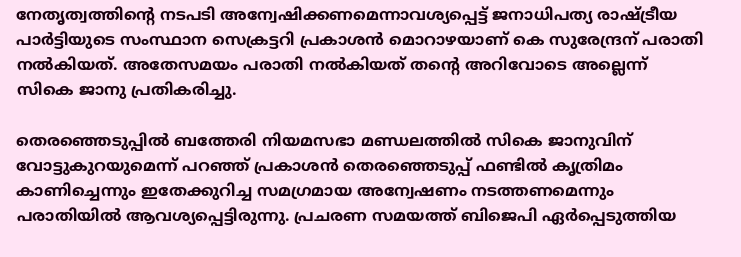നേതൃത്വത്തിന്റെ നടപടി അന്വേഷിക്കണമെന്നാവശ്യപ്പെട്ട് ജനാധിപത്യ രാഷ്ട്രീയ പാര്‍ട്ടിയുടെ സംസ്ഥാന സെക്രട്ടറി പ്രകാശന്‍ മൊറാഴയാണ് കെ സുരേന്ദ്രന് പരാതി നല്‍കിയത്. അതേസമയം പരാതി നല്‍കിയത് തന്റെ അറിവോടെ അല്ലെന്ന് സികെ ജാനു പ്രതികരിച്ചു.

തെരഞ്ഞെടുപ്പില്‍ ബത്തേരി നിയമസഭാ മണ്ഡലത്തില്‍ സികെ ജാനുവിന് വോട്ടുകുറയുമെന്ന് പറഞ്ഞ് പ്രകാശന്‍ തെരഞ്ഞെടുപ്പ് ഫണ്ടില്‍ കൃത്രിമം കാണിച്ചെന്നും ഇതേക്കുറിച്ച സമഗ്രമായ അന്വേഷണം നടത്തണമെന്നും പരാതിയില്‍ ആവശ്യപ്പെട്ടിരുന്നു. പ്രചരണ സമയത്ത് ബിജെപി ഏര്‍പ്പെടുത്തിയ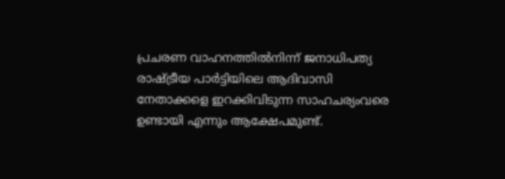പ്രചരണ വാഹനത്തില്‍നിന്ന് ജനാധിപത്യ രാഷ്ട്രീയ പാര്‍ട്ടിയിലെ ആദിവാസി നേതാക്കളെ ഇറക്കിവിടുന്ന സാഹചര്യംവരെ ഉണ്ടായി എന്നും ആക്ഷേപമുണ്ട്.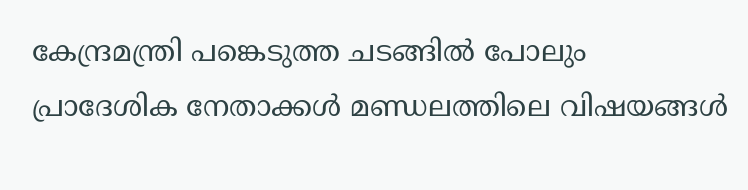കേന്ദ്രമന്ത്രി പങ്കെടുത്ത ചടങ്ങില്‍ പോലും പ്രാദേശിക നേതാക്കള്‍ മണ്ഡലത്തിലെ വിഷയങ്ങള്‍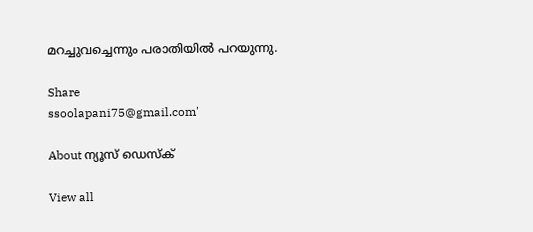മറച്ചുവച്ചെന്നും പരാതിയില്‍ പറയുന്നു.

Share
ssoolapani75@gmail.com'

About ന്യൂസ് ഡെസ്ക്

View all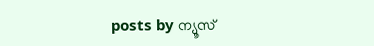posts by ന്യൂസ്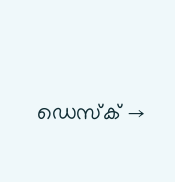ഡെസ്ക് →